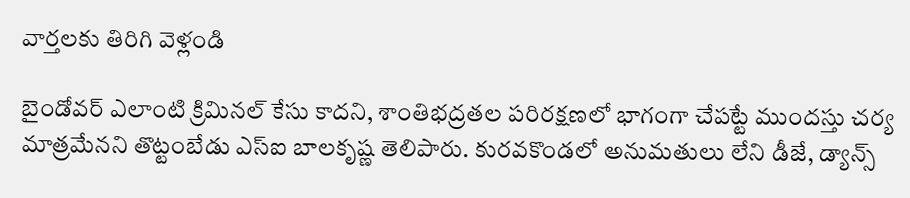వార్తలకు తిరిగి వెళ్లండి

బైండోవర్ ఎలాంటి క్రిమినల్ కేసు కాదని, శాంతిభద్రతల పరిరక్షణలో భాగంగా చేపట్టే ముందస్తు చర్య మాత్రమేనని తొట్టంబేడు ఎస్ఐ బాలకృష్ణ తెలిపారు. కురవకొండలో అనుమతులు లేని డీజే, డ్యాన్స్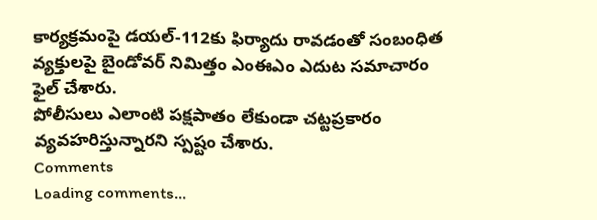కార్యక్రమంపై డయల్-112కు ఫిర్యాదు రావడంతో సంబంధిత వ్యక్తులపై బైండోవర్ నిమిత్తం ఎంఈఎం ఎదుట సమాచారం ఫైల్ చేశారు.
పోలీసులు ఎలాంటి పక్షపాతం లేకుండా చట్టప్రకారం వ్యవహరిస్తున్నారని స్పష్టం చేశారు.
Comments
Loading comments...